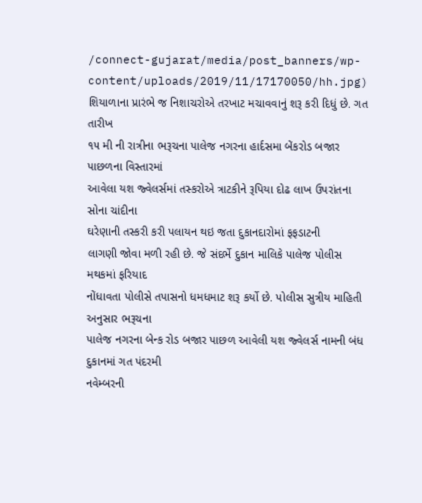/connect-gujarat/media/post_banners/wp-content/uploads/2019/11/17170050/hh.jpg)
શિયાળાના પ્રારંભે જ નિશાચરોએ તરખાટ મચાવવાનું શરૂ કરી દિધું છે. ગત તારીખ
૧૫ મી ની રાત્રીના ભરૂચના પાલેજ નગરના હાર્દસમા બેંકરોડ બજાર પાછળના વિસ્તારમાં
આવેલા યશ જ્વેલર્સમાં તસ્કરોએ ત્રાટકીને રૂપિયા દોઢ લાખ ઉપરાંતના સોના ચાંદીના
ઘરેણાની તસ્કરી કરી પલાયન થઇ જતા દુકાનદારોમાં ફફડાટની
લાગણી જોવા મળી રહી છે. જે સંદર્ભે દુકાન માલિકે પાલેજ પોલીસ મથકમાં ફરિયાદ
નોંધાવતા પોલીસે તપાસનો ધમધમાટ શરૂ કર્યો છે. પોલીસ સુત્રીય માહિતી અનુસાર ભરૂચના
પાલેજ નગરના બેન્ક રોડ બજાર પાછળ આવેલી યશ જ્વેલર્સ નામની બંધ દુકાનમાં ગત પંદરમી
નવેમ્બરની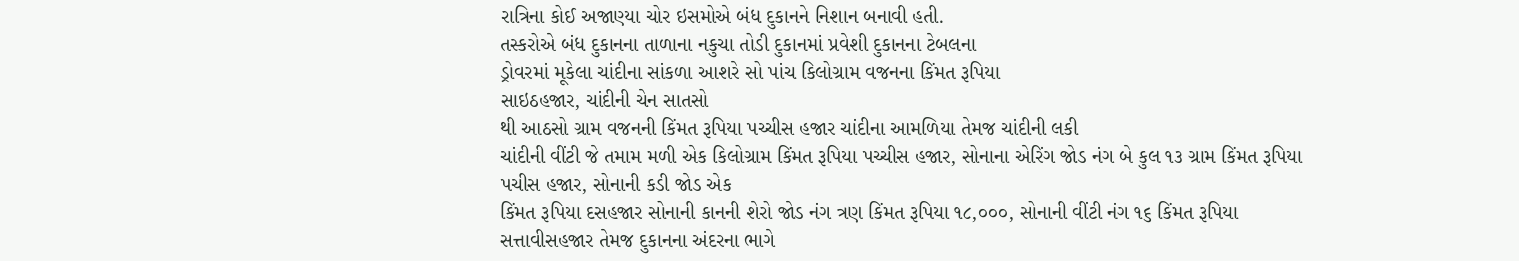રાત્રિના કોઈ અજાણ્યા ચોર ઇસમોએ બંધ દુકાનને નિશાન બનાવી હતી.
તસ્કરોએ બંધ દુકાનના તાળાના નકુચા તોડી દુકાનમાં પ્રવેશી દુકાનના ટેબલના
ડ્રોવરમાં મૂકેલા ચાંદીના સાંકળા આશરે સો પાંચ કિલોગ્રામ વજનના કિંમત રૂપિયા
સાઇઠહજાર, ચાંદીની ચેન સાતસો
થી આઠસો ગ્રામ વજનની કિંમત રૂપિયા પચ્ચીસ હજાર ચાંદીના આમળિયા તેમજ ચાંદીની લકી
ચાંદીની વીંટી જે તમામ મળી એક કિલોગ્રામ કિંમત રૂપિયા પચ્ચીસ હજાર, સોનાના એરિંગ જોડ નંગ બે કુલ ૧૩ ગ્રામ કિંમત રૂપિયા
પચીસ હજાર, સોનાની કડી જોડ એક
કિંમત રૂપિયા દસહજાર સોનાની કાનની શેરો જોડ નંગ ત્રણ કિંમત રૂપિયા ૧૮,૦૦૦, સોનાની વીંટી નંગ ૧૬ કિંમત રૂપિયા
સત્તાવીસહજાર તેમજ દુકાનના અંદરના ભાગે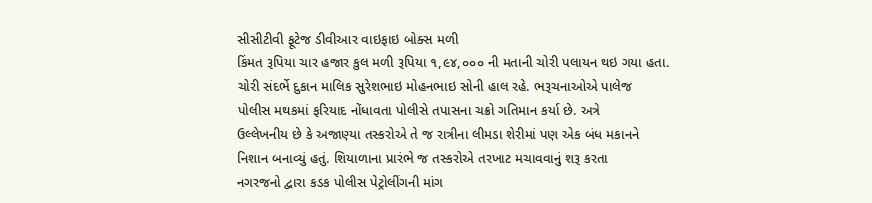સીસીટીવી ફૂટેજ ડીવીઆર વાઇફાઇ બોક્સ મળી
કિંમત રૂપિયા ચાર હજાર કુલ મળી રૂપિયા ૧,૯૪,૦૦૦ ની મતાની ચોરી પલાયન થઇ ગયા હતા.
ચોરી સંદર્ભે દુકાન માલિક સુરેશભાઇ મોહનભાઇ સોની હાલ રહે. ભરૂચનાઓએ પાલેજ
પોલીસ મથકમાં ફરિયાદ નોંધાવતા પોલીસે તપાસના ચક્રો ગતિમાન કર્યા છે. અત્રે
ઉલ્લેખનીય છે કે અજાણ્યા તસ્કરોએ તે જ રાત્રીના લીમડા શેરીમાં પણ એક બંધ મકાનને
નિશાન બનાવ્યું હતું. શિયાળાના પ્રારંભે જ તસ્કરોએ તરખાટ મચાવવાનું શરૂ કરતા
નગરજનો દ્વારા કડક પોલીસ પેટ્રોલીંગની માંગ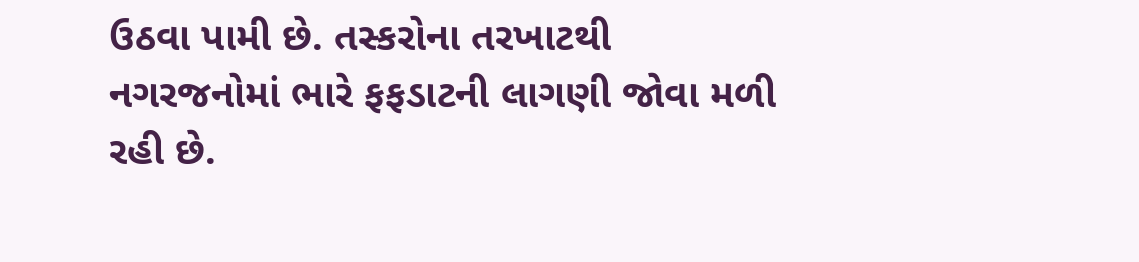ઉઠવા પામી છે. તસ્કરોના તરખાટથી
નગરજનોમાં ભારે ફફડાટની લાગણી જોવા મળી રહી છે.